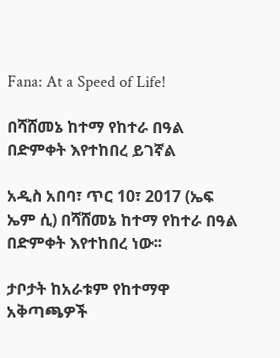Fana: At a Speed of Life!

በሻሸመኔ ከተማ የከተራ በዓል በድምቀት እየተከበረ ይገኛል

አዲስ አበባ፣ ጥር 10፣ 2017 (ኤፍ ኤም ሲ) በሻሸመኔ ከተማ የከተራ በዓል በድምቀት እየተከበረ ነው፡፡

ታቦታት ከአራቱም የከተማዋ አቅጣጫዎች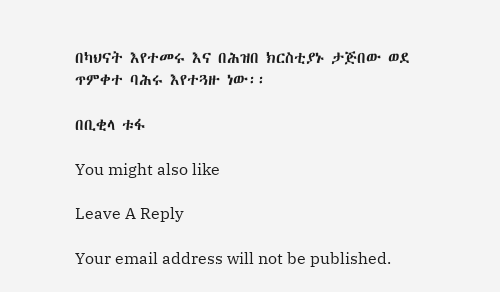በካህናት እየተመሩ እና በሕዝበ ክርስቲያኑ ታጅበው ወደ ጥምቀተ ባሕሩ እየተጓዙ ነው፡፡

በቢቂላ ቱፋ

You might also like

Leave A Reply

Your email address will not be published.